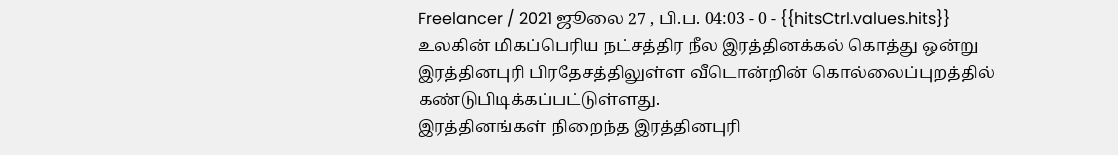Freelancer / 2021 ஜூலை 27 , பி.ப. 04:03 - 0 - {{hitsCtrl.values.hits}}
உலகின் மிகப்பெரிய நட்சத்திர நீல இரத்தினக்கல் கொத்து ஒன்று இரத்தினபுரி பிரதேசத்திலுள்ள வீடொன்றின் கொல்லைப்புறத்தில் கண்டுபிடிக்கப்பட்டுள்ளது.
இரத்தினங்கள் நிறைந்த இரத்தினபுரி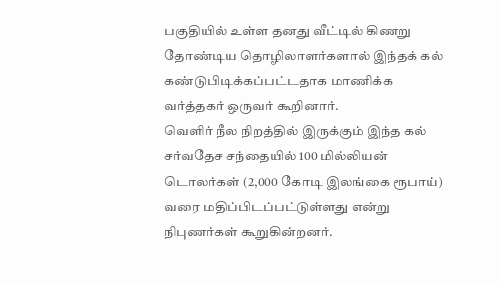பகுதியில் உள்ள தனது வீட்டில் கிணறு தோண்டிய தொழிலாளர்களால் இந்தக் கல் கண்டுபிடிக்கப்பட்டதாக மாணிக்க வர்த்தகர் ஒருவர் கூறினார்.
வெளிர் நீல நிறத்தில் இருக்கும் இந்த கல் சர்வதேச சந்தையில் 100 மில்லியன் டொலர்கள் (2,000 கோடி இலங்கை ரூபாய்) வரை மதிப்பிடப்பட்டுள்ளது என்று நிபுணர்கள் கூறுகின்றனர்.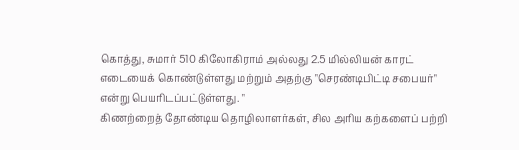கொத்து, சுமார் 510 கிலோகிராம் அல்லது 2.5 மில்லியன் காரட் எடையைக் கொண்டுள்ளது மற்றும் அதற்கு "செரண்டிபிட்டி சபையர்" என்று பெயரிடப்பட்டுள்ளது. "
கிணற்றைத் தோண்டிய தொழிலாளர்கள், சில அரிய கற்களைப் பற்றி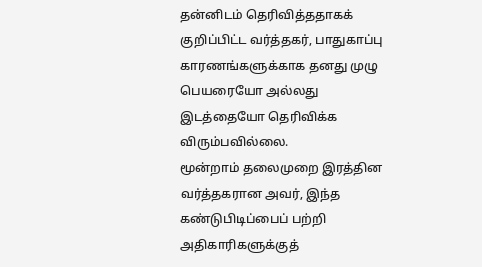தன்னிடம் தெரிவித்ததாகக் குறிப்பிட்ட வர்த்தகர், பாதுகாப்பு காரணங்களுக்காக தனது முழு பெயரையோ அல்லது இடத்தையோ தெரிவிக்க விரும்பவில்லை.
மூன்றாம் தலைமுறை இரத்தின வர்த்தகரான அவர், இந்த கண்டுபிடிப்பைப் பற்றி அதிகாரிகளுக்குத்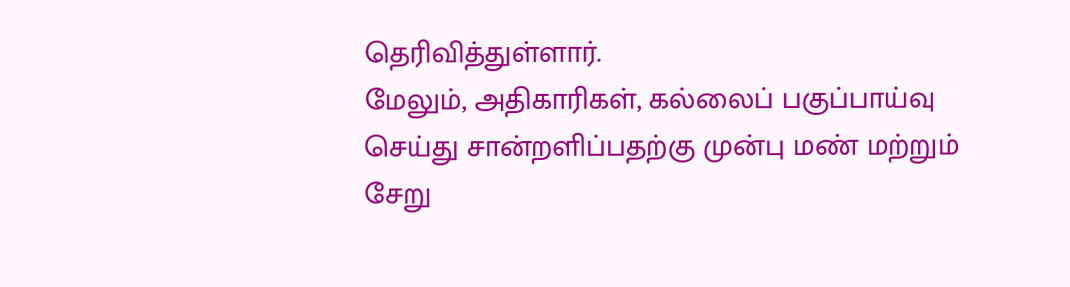தெரிவித்துள்ளார்.
மேலும், அதிகாரிகள், கல்லைப் பகுப்பாய்வு செய்து சான்றளிப்பதற்கு முன்பு மண் மற்றும் சேறு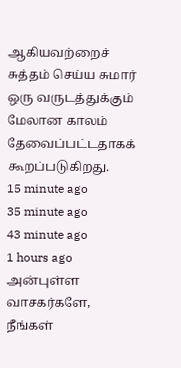ஆகியவற்றைச் சுத்தம் செய்ய சுமார் ஒரு வருடத்துக்கும் மேலான காலம் தேவைப்பட்டதாகக் கூறப்படுகிறது.
15 minute ago
35 minute ago
43 minute ago
1 hours ago
அன்புள்ள வாசகர்களே,
நீங்கள்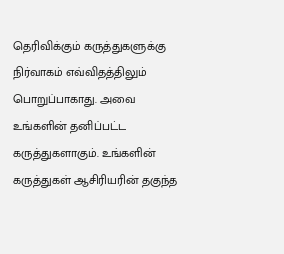தெரிவிக்கும் கருத்துகளுக்கு நிர்வாகம் எவ்விதத்திலும் பொறுப்பாகாது. அவை உங்களின் தனிப்பட்ட கருத்துகளாகும். உங்களின் கருத்துகள் ஆசிரியரின் தகுந்த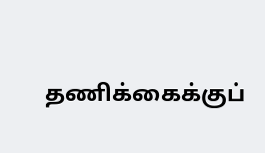தணிக்கைக்குப்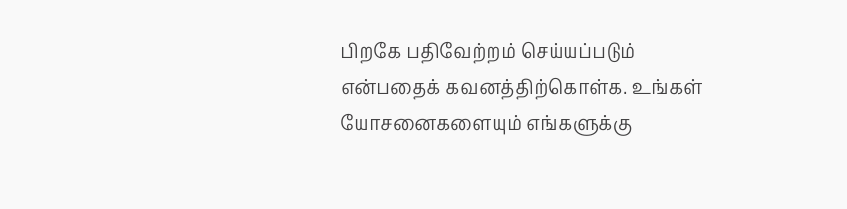பிறகே பதிவேற்றம் செய்யப்படும் என்பதைக் கவனத்திற்கொள்க. உங்கள் யோசனைகளையும் எங்களுக்கு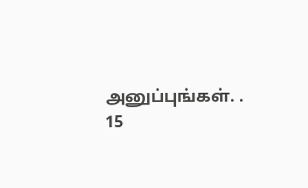அனுப்புங்கள். .
15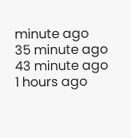minute ago
35 minute ago
43 minute ago
1 hours ago